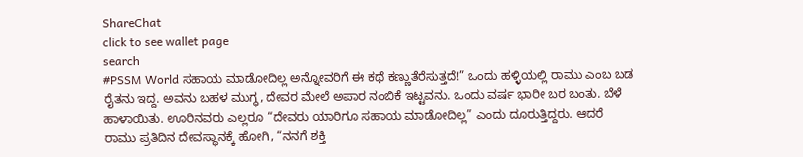ShareChat
click to see wallet page
search
#PSSM World ಸಹಾಯ ಮಾಡೋದಿಲ್ಲ ಅನ್ನೋವರಿಗೆ ಈ ಕಥೆ ಕಣ್ಣುತೆರೆಸುತ್ತದೆ!” ಒಂದು ಹಳ್ಳಿಯಲ್ಲಿ ರಾಮು ಎಂಬ ಬಡ ರೈತನು ಇದ್ದ. ಅವನು ಬಹಳ ಮುಗ್ಧ, ದೇವರ ಮೇಲೆ ಅಪಾರ ನಂಬಿಕೆ ಇಟ್ಟವನು. ಒಂದು ವರ್ಷ ಭಾರೀ ಬರ ಬಂತು. ಬೆಳೆ ಹಾಳಾಯಿತು. ಊರಿನವರು ಎಲ್ಲರೂ “ದೇವರು ಯಾರಿಗೂ ಸಹಾಯ ಮಾಡೋದಿಲ್ಲ” ಎಂದು ದೂರುತ್ತಿದ್ದರು. ಆದರೆ ರಾಮು ಪ್ರತಿದಿನ ದೇವಸ್ಥಾನಕ್ಕೆ ಹೋಗಿ, “ನನಗೆ ಶಕ್ತಿ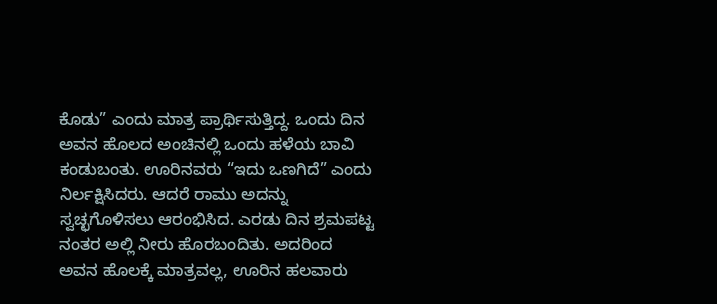ಕೊಡು” ಎಂದು ಮಾತ್ರ ಪ್ರಾರ್ಥಿಸುತ್ತಿದ್ದ. ಒಂದು ದಿನ ಅವನ ಹೊಲದ ಅಂಚಿನಲ್ಲಿ ಒಂದು ಹಳೆಯ ಬಾವಿ ಕಂಡುಬಂತು. ಊರಿನವರು “ಇದು ಒಣಗಿದೆ” ಎಂದು ನಿರ್ಲಕ್ಷಿಸಿದರು. ಆದರೆ ರಾಮು ಅದನ್ನು ಸ್ವಚ್ಛಗೊಳಿಸಲು ಆರಂಭಿಸಿದ. ಎರಡು ದಿನ ಶ್ರಮಪಟ್ಟ ನಂತರ ಅಲ್ಲಿ ನೀರು ಹೊರಬಂದಿತು. ಅದರಿಂದ ಅವನ ಹೊಲಕ್ಕೆ ಮಾತ್ರವಲ್ಲ, ಊರಿನ ಹಲವಾರು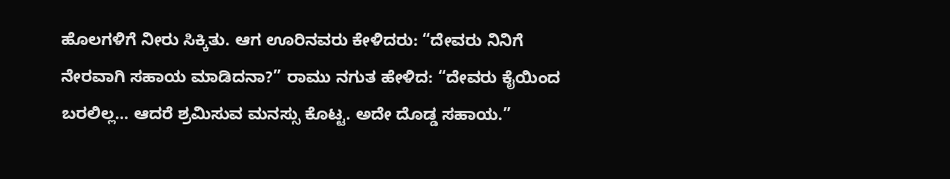ಹೊಲಗಳಿಗೆ ನೀರು ಸಿಕ್ಕಿತು. ಆಗ ಊರಿನವರು ಕೇಳಿದರು: “ದೇವರು ನಿನಿಗೆ ನೇರವಾಗಿ ಸಹಾಯ ಮಾಡಿದನಾ?” ರಾಮು ನಗುತ ಹೇಳಿದ: “ದೇವರು ಕೈಯಿಂದ ಬರಲಿಲ್ಲ… ಆದರೆ ಶ್ರಮಿಸುವ ಮನಸ್ಸು ಕೊಟ್ಟ. ಅದೇ ದೊಡ್ಡ ಸಹಾಯ.”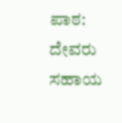ಪಾಠ: ದೇವರು ಸಹಾಯ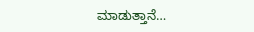ಮಾಡುತ್ತಾನೆ…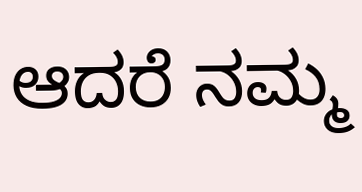ಆದರೆ ನಮ್ಮ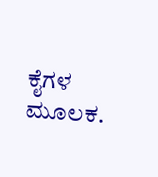ಕೈಗಳ ಮೂಲಕ.